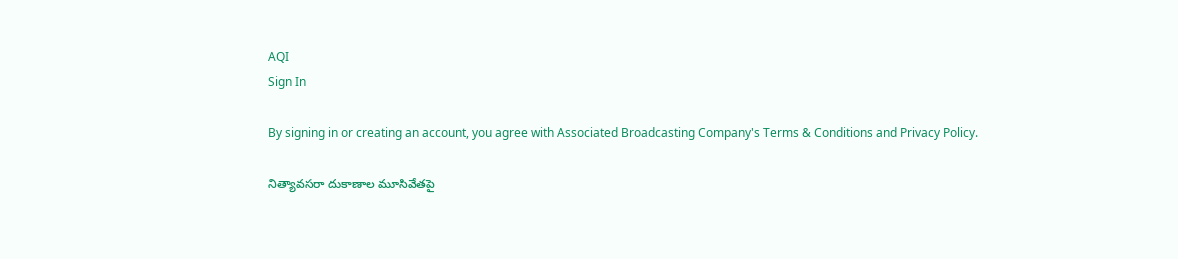AQI
Sign In

By signing in or creating an account, you agree with Associated Broadcasting Company's Terms & Conditions and Privacy Policy.

నిత్యావ‌స‌రా దుకాణాల మూసివేత‌పై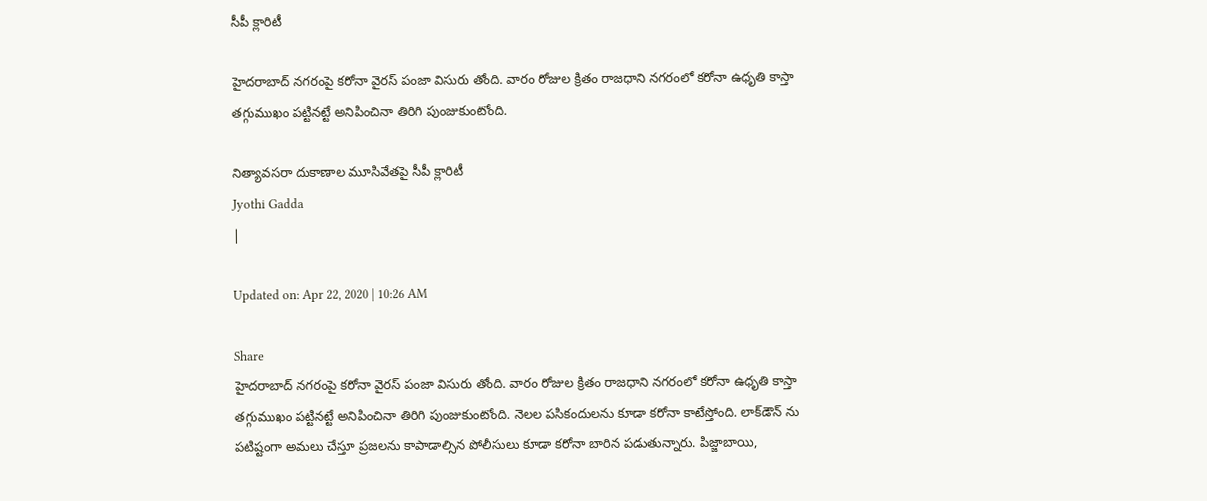సీపీ క్లారిటీ

హైద‌రాబాద్‌ నగరంపై కరోనా వైరస్‌ పంజా విసురు తోంది. వారం రోజుల క్రితం రాజధాని నగరంలో కరోనా ఉధృతి కాస్తా తగ్గుముఖం పట్టినట్టే అనిపించినా తిరిగి పుంజుకుంటోంది.

నిత్యావ‌స‌రా దుకాణాల మూసివేత‌పై సీపీ క్లారిటీ
Jyothi Gadda
|

Updated on: Apr 22, 2020 | 10:26 AM

Share
హైద‌రాబాద్‌ నగరంపై కరోనా వైరస్‌ పంజా విసురు తోంది. వారం రోజుల క్రితం రాజధాని నగరంలో కరోనా ఉధృతి కాస్తా తగ్గుముఖం పట్టినట్టే అనిపించినా తిరిగి పుంజుకుంటోంది. నెలల పసికందులను కూడా కరోనా కాటేస్తోంది. లాక్‌డౌన్‌ ను పటిష్టంగా అమలు చేస్తూ ప్రజలను కాపాడాల్సిన పోలీసులు కూడా కరోనా బారిన పడుతున్నారు. పిజ్జాబాయి,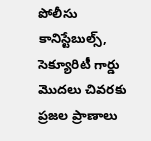పోలీసు కానిస్టేబుల్స్‌, సెక్యూరిటీ గార్డు మొదలు చివరకు ప్ర‌జ‌ల ప్రాణాలు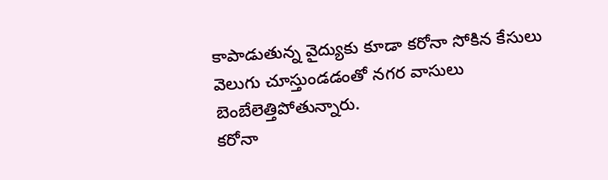కాపాడుతున్న వైద్యుకు కూడా కరోనా సోకిన కేసులు వెలుగు చూస్తుండడంతో నగర వాసులు బెంబేలెత్తిపోతున్నారు.
క‌రోనా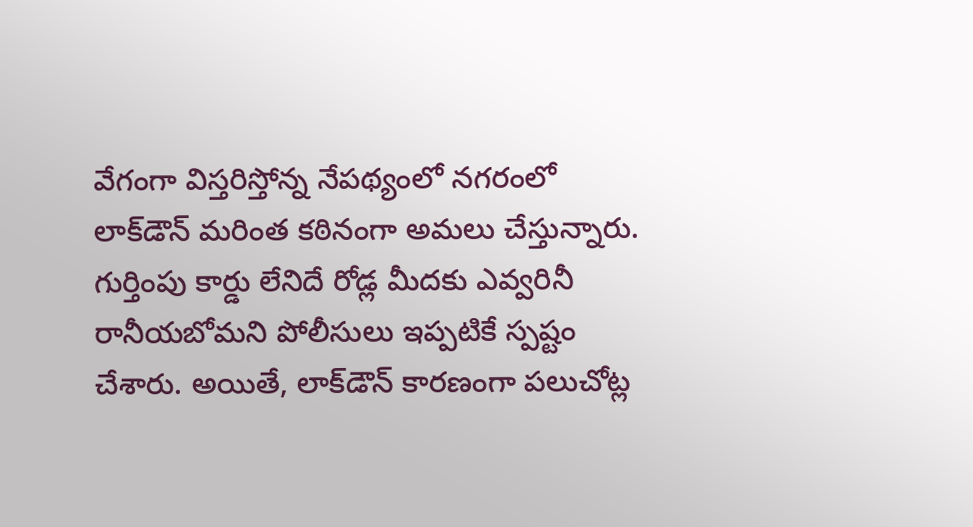వేగంగా విస్త‌రిస్తోన్న నేప‌థ్యంలో న‌గ‌రంలో లాక్‌డౌన్ మరింత కఠినంగా అమలు చేస్తున్నారు. గుర్తింపు కార్డు లేనిదే రోడ్ల మీదకు ఎవ్వరినీ రానీయబోమని పోలీసులు ఇప్పటికే స్పష్టం చేశారు. అయితే, లాక్‌డౌన్ కార‌ణంగా పలుచోట్ల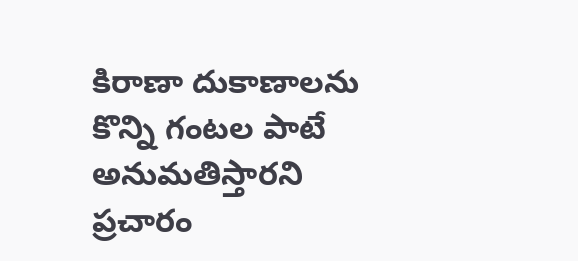కిరాణా దుకాణాలను కొన్ని గంటల పాటే అనుమతిస్తారని ప్రచారం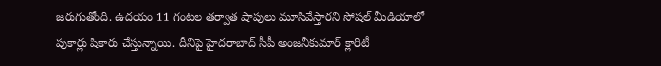జరుగుతోంది. ఉదయం 11 గంటల తర్వాత షాపులు మూసివేస్తారని సోషల్ మీడియాలో పుకార్లు షికారు చేస్తున్నాయి. దీనిపై హైదరాబాద్ సీపీ అంజనీకుమార్ క్లారిటీ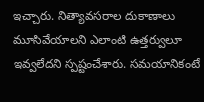ఇచ్చారు. నిత్యావసరాల దుకాణాలు మూసివేయాలని ఎలాంటి ఉత్తర్వులూ ఇవ్వలేదని స్పష్టంచేశారు. సమయానికంటే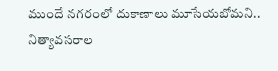ముందే నగరంలో దుకాణాలు మూసేయబోమని.. నిత్యావసరాల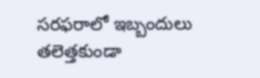సరఫరాలో ఇబ్బందులు తలెత్తకుండా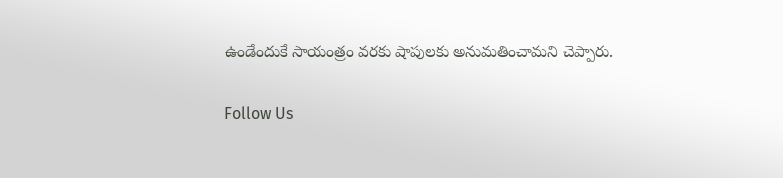ఉండేందుకే సాయంత్రం వరకు షాపులకు అనుమతించామని చెప్పారు.

Follow Us